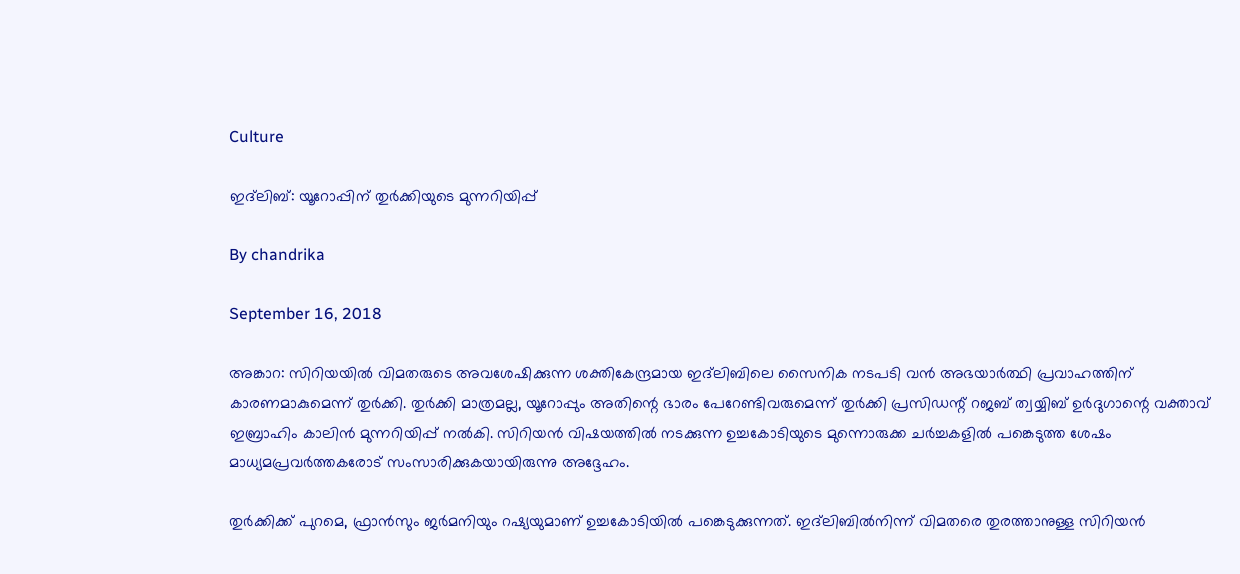Culture

ഇദ്‌ലിബ്: യൂറോപ്പിന് തുര്‍ക്കിയുടെ മുന്നറിയിപ്പ്

By chandrika

September 16, 2018

അങ്കാറ: സിറിയയില്‍ വിമതരുടെ അവശേഷിക്കുന്ന ശക്തികേന്ദ്രമായ ഇദ്‌ലിബിലെ സൈനിക നടപടി വന്‍ അഭയാര്‍ത്ഥി പ്രവാഹത്തിന് കാരണമാകുമെന്ന് തുര്‍ക്കി. തുര്‍ക്കി മാത്രമല്ല, യൂറോപ്പും അതിന്റെ ഭാരം പേറേണ്ടിവരുമെന്ന് തുര്‍ക്കി പ്രസിഡന്റ് റജബ് ത്വയ്യിബ് ഉര്‍ദുഗാന്റെ വക്താവ് ഇബ്രാഹിം കാലിന്‍ മുന്നറിയിപ്പ് നല്‍കി. സിറിയന്‍ വിഷയത്തില്‍ നടക്കുന്ന ഉച്ചകോടിയുടെ മുന്നൊരുക്ക ചര്‍ച്ചകളില്‍ പങ്കെടുത്ത ശേഷം മാധ്യമപ്രവര്‍ത്തകരോട് സംസാരിക്കുകയായിരുന്നു അദ്ദേഹം.

തുര്‍ക്കിക്ക് പുറമെ, ഫ്രാന്‍സും ജര്‍മനിയും റഷ്യയുമാണ് ഉച്ചകോടിയില്‍ പങ്കെടുക്കുന്നത്. ഇദ്‌ലിബില്‍നിന്ന് വിമതരെ തുരത്താനുള്ള സിറിയന്‍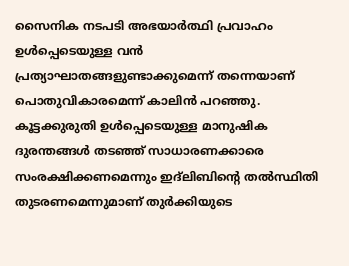സൈനിക നടപടി അഭയാര്‍ത്ഥി പ്രവാഹം ഉള്‍പ്പെടെയുള്ള വന്‍ പ്രത്യാഘാതങ്ങളുണ്ടാക്കുമെന്ന് തന്നെയാണ് പൊതുവികാരമെന്ന് കാലിന്‍ പറഞ്ഞു. കൂട്ടക്കുരുതി ഉള്‍പ്പെടെയുള്ള മാനുഷിക ദുരന്തങ്ങള്‍ തടഞ്ഞ് സാധാരണക്കാരെ സംരക്ഷിക്കണമെന്നും ഇദ്‌ലിബിന്റെ തല്‍സ്ഥിതി തുടരണമെന്നുമാണ് തുര്‍ക്കിയുടെ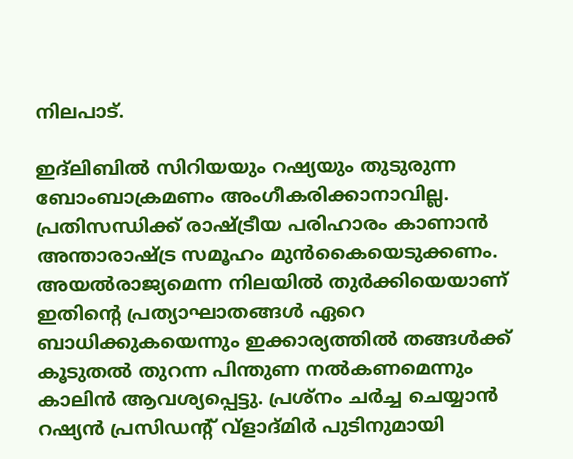നിലപാട്.

ഇദ്‌ലിബില്‍ സിറിയയും റഷ്യയും തുടുരുന്ന ബോംബാക്രമണം അംഗീകരിക്കാനാവില്ല. പ്രതിസന്ധിക്ക് രാഷ്ട്രീയ പരിഹാരം കാണാന്‍ അന്താരാഷ്ട്ര സമൂഹം മുന്‍കൈയെടുക്കണം. അയല്‍രാജ്യമെന്ന നിലയില്‍ തുര്‍ക്കിയെയാണ് ഇതിന്റെ പ്രത്യാഘാതങ്ങള്‍ ഏറെ ബാധിക്കുകയെന്നും ഇക്കാര്യത്തില്‍ തങ്ങള്‍ക്ക് കൂടുതല്‍ തുറന്ന പിന്തുണ നല്‍കണമെന്നും കാലിന്‍ ആവശ്യപ്പെട്ടു. പ്രശ്‌നം ചര്‍ച്ച ചെയ്യാന്‍ റഷ്യന്‍ പ്രസിഡന്റ് വ്‌ളാദ്മിര്‍ പുടിനുമായി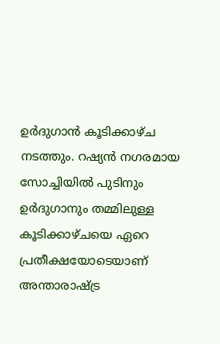ഉര്‍ദുഗാന്‍ കൂടിക്കാഴ്ച നടത്തും. റഷ്യന്‍ നഗരമായ സോച്ചിയില്‍ പുടിനും ഉര്‍ദുഗാനും തമ്മിലുള്ള കൂടിക്കാഴ്ചയെ ഏറെ പ്രതീക്ഷയോടെയാണ് അന്താരാഷ്ട്ര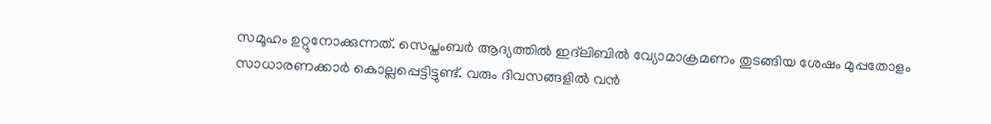സമൂഹം ഉറ്റുനോക്കുന്നത്. സെപ്തംബര്‍ ആദ്യത്തില്‍ ഇദ്‌ലിബില്‍ വ്യോമാക്രമണം തുടങ്ങിയ ശേഷം മുപ്പതോളം സാധാരണക്കാര്‍ കൊല്ലപ്പെട്ടിട്ടുണ്ട്. വരും ദിവസങ്ങളില്‍ വന്‍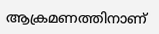ആക്രമണത്തിനാണ്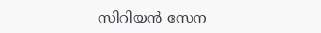സിറിയന്‍ സേന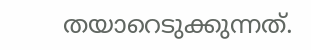തയാറെടുക്കുന്നത്.